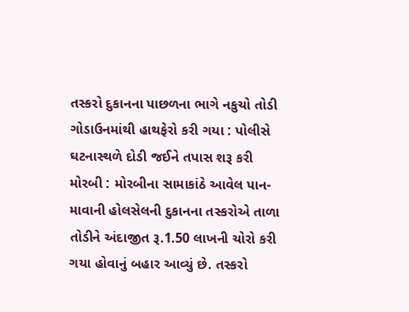તસ્કરો દુકાનના પાછળના ભાગે નકુચો તોડી ગોડાઉનમાંથી હાથફેરો કરી ગયા : પોલીસે ઘટનાસ્થળે દોડી જઈને તપાસ શરૂ કરી મોરબી : મોરબીના સામાકાંઠે આવેલ પાન-માવાની હોલસેલની દુકાનના તસ્કરોએ તાળા તોડીને અંદાજીત રૂ.1.50 લાખની ચોરો કરી ગયા હોવાનું બહાર આવ્યું છે. તસ્કરો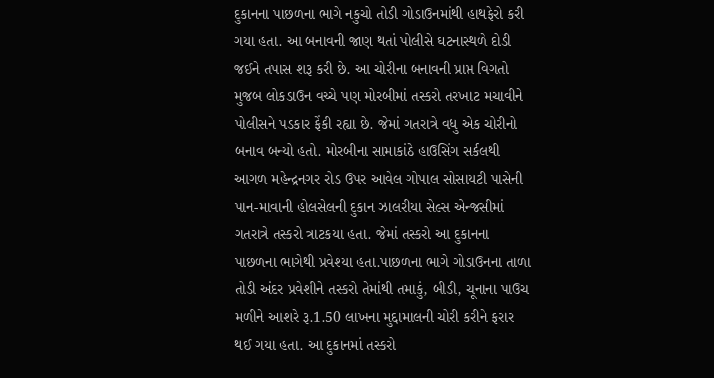દુકાનના પાછળના ભાગે નકુચો તોડી ગોડાઉનમાંથી હાથફેરો કરી ગયા હતા. આ બનાવની જાણ થતાં પોલીસે ઘટનાસ્થળે દોડી જઈને તપાસ શરૂ કરી છે. આ ચોરીના બનાવની પ્રાપ્ત વિગતો મુજબ લોકડાઉન વચ્ચે પણ મોરબીમાં તસ્કરો તરખાટ મચાવીને પોલીસને પડકાર ફેંકી રહ્યા છે. જેમાં ગતરાત્રે વધુ એક ચોરીનો બનાવ બન્યો હતો. મોરબીના સામાકાંઠે હાઉસિંગ સર્કલથી આગળ મહેન્દ્રનગર રોડ ઉપર આવેલ ગોપાલ સોસાયટી પાસેની પાન-માવાની હોલસેલની દુકાન ઝાલરીયા સેલ્સ એન્જસીમાં ગતરાત્રે તસ્કરો ત્રાટકયા હતા. જેમાં તસ્કરો આ દુકાનના પાછળના ભાગેથી પ્રવેશ્યા હતા.પાછળના ભાગે ગોડાઉનના તાળા તોડી અંદર પ્રવેશીને તસ્કરો તેમાંથી તમાકું, બીડી, ચૂનાના પાઉચ મળીને આશરે રૂ.1.50 લાખના મુદ્દામાલની ચોરી કરીને ફરાર થઈ ગયા હતા. આ દુકાનમાં તસ્કરો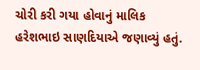ચોરી કરી ગયા હોવાનું માલિક હરેશભાઇ સાણદિયાએ જણાવ્યું હતું.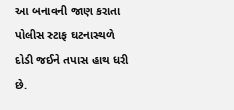આ બનાવની જાણ કરાતા પોલીસ સ્ટાફ ઘટનાસ્થળે દોડી જઈને તપાસ હાથ ધરી છે.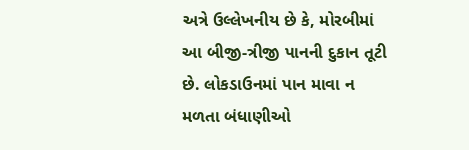અત્રે ઉલ્લેખનીય છે કે, મોરબીમાં આ બીજી-ત્રીજી પાનની દુકાન તૂટી છે. લોકડાઉનમાં પાન માવા ન મળતા બંધાણીઓ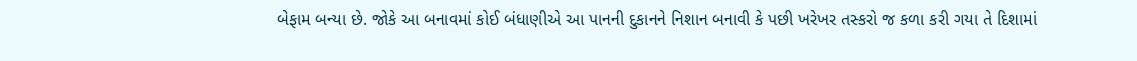બેફામ બન્યા છે. જોકે આ બનાવમાં કોઈ બંધાણીએ આ પાનની દુકાનને નિશાન બનાવી કે પછી ખરેખર તસ્કરો જ કળા કરી ગયા તે દિશામાં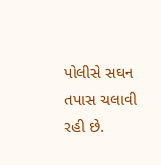પોલીસે સઘન તપાસ ચલાવી રહી છે.